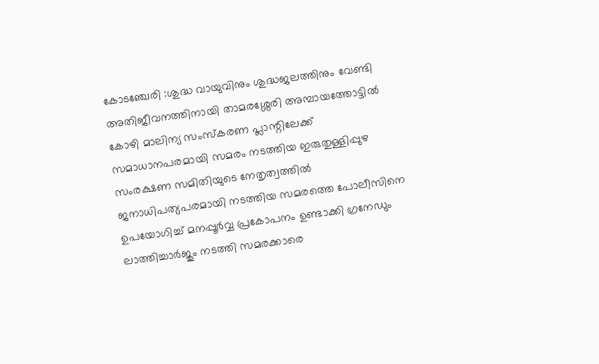കോടഞ്ചേരി :ശുദ്ധ വായുവിനും ശുദ്ധജലത്തിനും വേണ്ടി അതിജീവനത്തിനായി താമരശ്ശേരി അമ്പായത്തോട്ടിൽ കോഴി മാലിന്യ സംസ്കരണ പ്ലാന്റിലേക്ക് സമാധാനപരമായി സമരം നടത്തിയ ഇരുതുള്ളിപ്പുഴ സംരക്ഷണ സമിതിയുടെ നേതൃത്വത്തിൽ ജനാധിപത്യപരമായി നടത്തിയ സമരത്തെ പോലീസിനെ ഉപയോഗിച്ച് മനപ്പൂർവ്വ പ്രകോപനം ഉണ്ടാക്കി ഗ്രനേഡും ലാത്തിച്ചാർജും നടത്തി സമരക്കാരെ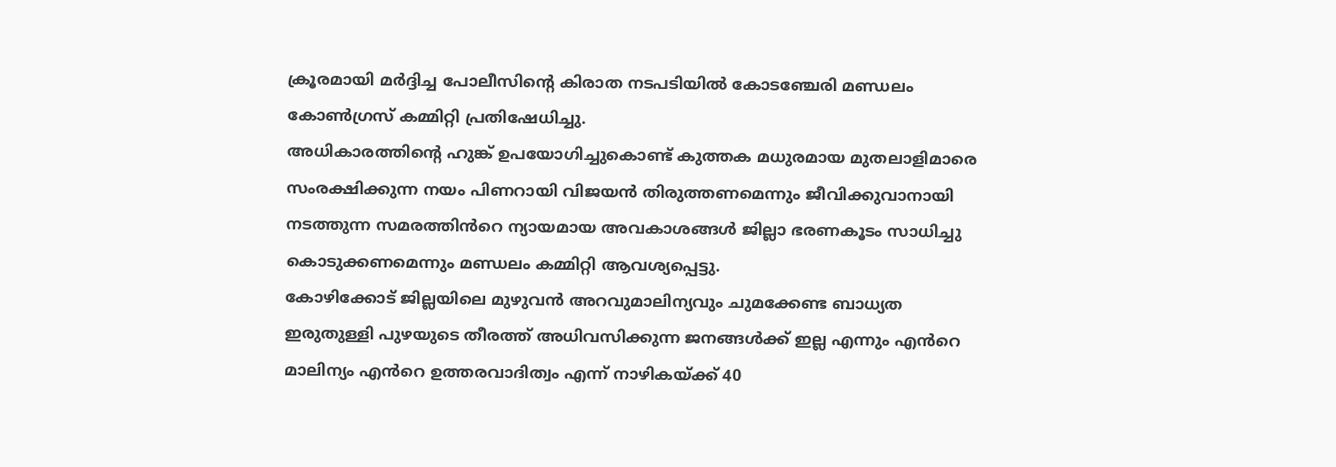ക്രൂരമായി മർദ്ദിച്ച പോലീസിന്റെ കിരാത നടപടിയിൽ കോടഞ്ചേരി മണ്ഡലം കോൺഗ്രസ് കമ്മിറ്റി പ്രതിഷേധിച്ചു.
അധികാരത്തിന്റെ ഹുങ്ക് ഉപയോഗിച്ചുകൊണ്ട് കുത്തക മധുരമായ മുതലാളിമാരെ സംരക്ഷിക്കുന്ന നയം പിണറായി വിജയൻ തിരുത്തണമെന്നും ജീവിക്കുവാനായി നടത്തുന്ന സമരത്തിൻറെ ന്യായമായ അവകാശങ്ങൾ ജില്ലാ ഭരണകൂടം സാധിച്ചു കൊടുക്കണമെന്നും മണ്ഡലം കമ്മിറ്റി ആവശ്യപ്പെട്ടു.
കോഴിക്കോട് ജില്ലയിലെ മുഴുവൻ അറവുമാലിന്യവും ചുമക്കേണ്ട ബാധ്യത ഇരുതുള്ളി പുഴയുടെ തീരത്ത് അധിവസിക്കുന്ന ജനങ്ങൾക്ക് ഇല്ല എന്നും എൻറെ മാലിന്യം എൻറെ ഉത്തരവാദിത്വം എന്ന് നാഴികയ്ക്ക് 40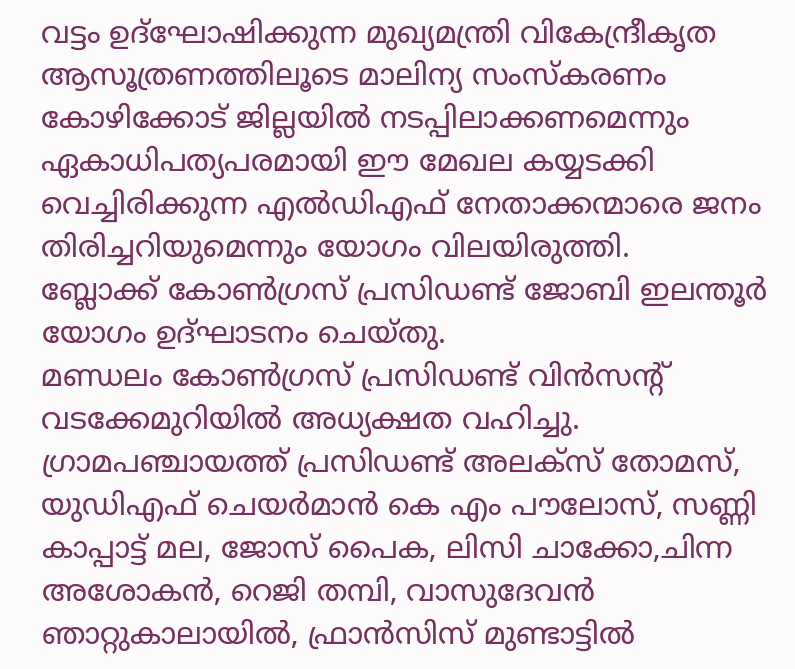വട്ടം ഉദ്ഘോഷിക്കുന്ന മുഖ്യമന്ത്രി വികേന്ദ്രീകൃത ആസൂത്രണത്തിലൂടെ മാലിന്യ സംസ്കരണം കോഴിക്കോട് ജില്ലയിൽ നടപ്പിലാക്കണമെന്നും ഏകാധിപത്യപരമായി ഈ മേഖല കയ്യടക്കി വെച്ചിരിക്കുന്ന എൽഡിഎഫ് നേതാക്കന്മാരെ ജനം തിരിച്ചറിയുമെന്നും യോഗം വിലയിരുത്തി.
ബ്ലോക്ക് കോൺഗ്രസ് പ്രസിഡണ്ട് ജോബി ഇലന്തൂർ യോഗം ഉദ്ഘാടനം ചെയ്തു.
മണ്ഡലം കോൺഗ്രസ് പ്രസിഡണ്ട് വിൻസന്റ് വടക്കേമുറിയിൽ അധ്യക്ഷത വഹിച്ചു.
ഗ്രാമപഞ്ചായത്ത് പ്രസിഡണ്ട് അലക്സ് തോമസ്, യുഡിഎഫ് ചെയർമാൻ കെ എം പൗലോസ്, സണ്ണി കാപ്പാട്ട് മല, ജോസ് പൈക, ലിസി ചാക്കോ,ചിന്ന അശോകൻ, റെജി തമ്പി, വാസുദേവൻ ഞാറ്റുകാലായിൽ, ഫ്രാൻസിസ് മുണ്ടാട്ടിൽ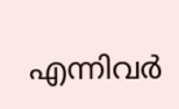എന്നിവർ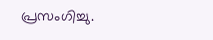പ്രസംഗിച്ചു.